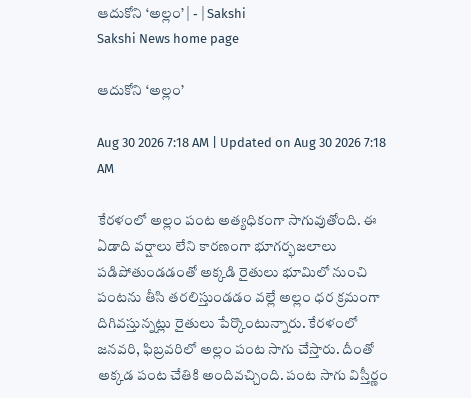ఆదుకోని ‘అల్లం’ | - | Sakshi
Sakshi News home page

ఆదుకోని ‘అల్లం’

Aug 30 2026 7:18 AM | Updated on Aug 30 2026 7:18 AM

కేరళంలో అల్లం పంట అత్యధికంగా సాగువుతోంది. ఈ ఏడాది వర్షాలు లేని కారణంగా భూగర్భజలాలు పడిపోతుండడంతో అక్కడి రైతులు భూమిలో నుంచి పంటను తీసి తరలిస్తుండడం వల్లే అల్లం ధర క్రమంగా దిగివస్తున్నట్లు రైతులు పేర్కొంటున్నారు. కేరళంలో జనవరి, ఫిబ్రవరిలో అల్లం పంట సాగు చేస్తారు. దీంతో అక్కడ పంట చేతికి అందివచ్చింది. పంట సాగు విస్తీర్ణం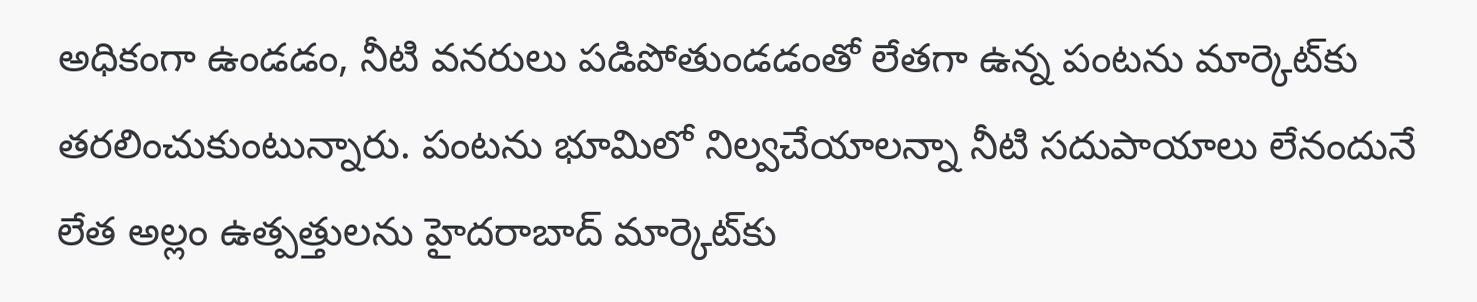అధికంగా ఉండడం, నీటి వనరులు పడిపోతుండడంతో లేతగా ఉన్న పంటను మార్కెట్‌కు తరలించుకుంటున్నారు. పంటను భూమిలో నిల్వచేయాలన్నా నీటి సదుపాయాలు లేనందునే లేత అల్లం ఉత్పత్తులను హైదరాబాద్‌ మార్కెట్‌కు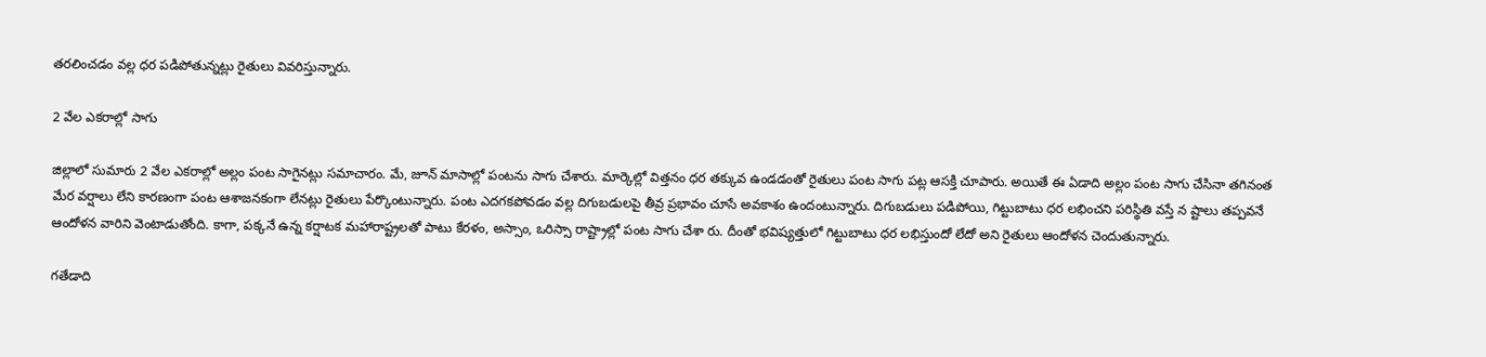తరలించడం వల్ల ధర పడిపోతున్నట్లు రైతులు వివరిస్తున్నారు.

2 వేల ఎకరాల్లో సాగు

జిల్లాలో సుమారు 2 వేల ఎకరాల్లో అల్లం పంట సాగైనట్లు సమాచారం. మే, జూన్‌ మాసాల్లో పంటను సాగు చేశారు. మార్కెల్లో విత్తనం ధర తక్కువ ఉండడంతో రైతులు పంట సాగు పట్ల ఆసక్తి చూపారు. అయితే ఈ ఏడాది అల్లం పంట సాగు చేసినా తగినంత మేర వర్షాలు లేని కారణంగా పంట ఆశాజనకంగా లేనట్లు రైతులు పేర్కొంటున్నారు. పంట ఎదగకపోవడం వల్ల దిగుబడులపై తీవ్ర ప్రభావం చూసే అవకాశం ఉందంటున్నారు. దిగుబడులు పడిపోయి, గిట్టుబాటు ధర లభించని పరిస్థితి వస్తే న ష్టాలు తప్పవనే ఆందోళన వారిని వెంటాడుతోంది. కాగా, పక్కనే ఉన్న కర్షాటక మహారాష్ట్రలతో పాటు కేరళం, అస్సాం, ఒరిస్సా రాష్ట్రాల్లో పంట సాగు చేశా రు. దీంతో భవిష్యత్తులో గిట్టుబాటు ధర లభిస్తుందో లేదో అని రైతులు ఆందోళన చెందుతున్నారు.

గతేడాది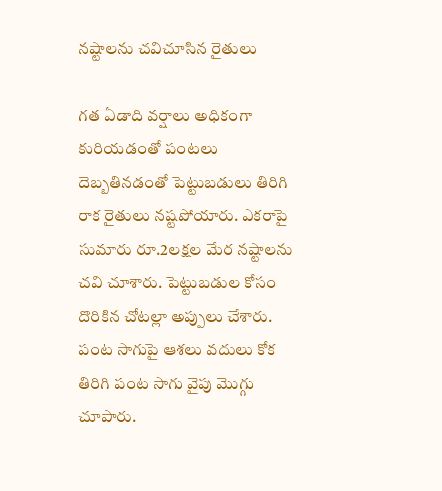నష్టాలను చవిచూసిన రైతులు

గత ఏడాది వర్షాలు అధికంగా కురియడంతో పంటలు దెబ్బతినడంతో పెట్టుబడులు తిరిగి రాక రైతులు నష్టపోయారు. ఎకరాపై సుమారు రూ.2లక్షల మేర నష్టాలను చవి చూశారు. పెట్టుబడుల కోసం దొరికిన చోటల్లా అప్పులు చేశారు. పంట సాగుపై ఆశలు వదులు కోక తిరిగి పంట సాగు వైపు మొగ్గు చూపారు.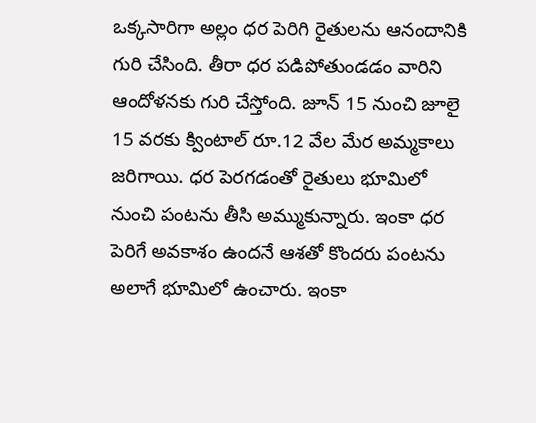ఒక్కసారిగా అల్లం ధర పెరిగి రైతులను ఆనందానికి గురి చేసింది. తీరా ధర పడిపోతుండడం వారిని ఆందోళనకు గురి చేస్తోంది. జూన్‌ 15 నుంచి జూలై 15 వరకు క్వింటాల్‌ రూ.12 వేల మేర అమ్మకాలు జరిగాయి. ధర పెరగడంతో రైతులు భూమిలో నుంచి పంటను తీసి అమ్ముకున్నారు. ఇంకా ధర పెరిగే అవకాశం ఉందనే ఆశతో కొందరు పంటను అలాగే భూమిలో ఉంచారు. ఇంకా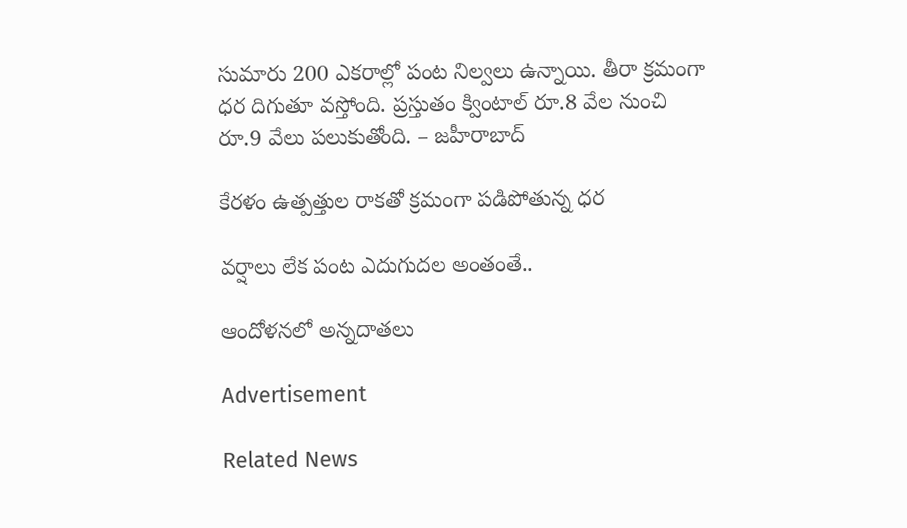సుమారు 200 ఎకరాల్లో పంట నిల్వలు ఉన్నాయి. తీరా క్రమంగా ధర దిగుతూ వస్తోంది. ప్రస్తుతం క్వింటాల్‌ రూ.8 వేల నుంచి రూ.9 వేలు పలుకుతోంది. – జహీరాబాద్‌

కేరళం ఉత్పత్తుల రాకతో క్రమంగా పడిపోతున్న ధర

వర్షాలు లేక పంట ఎదుగుదల అంతంతే..

ఆందోళనలో అన్నదాతలు

Advertisement

Related News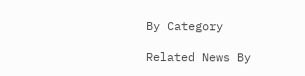By Category

Related News By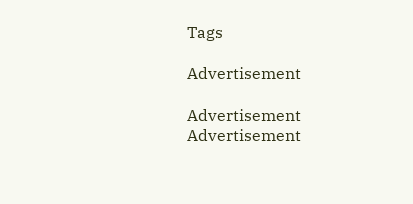Tags

Advertisement

Advertisement
Advertisement